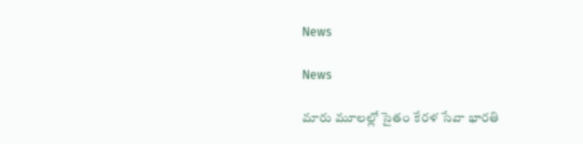News

News

మారు మూలల్లో సైతం కేరళ సేవా భారతి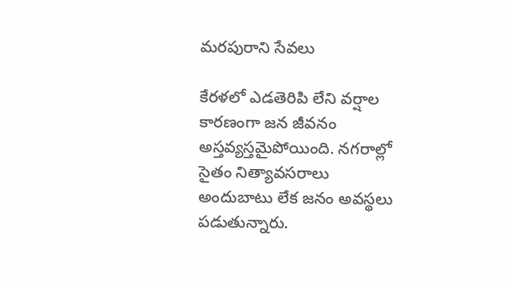మరపురాని సేవలు

కేరళలో ఎడతెరిపి లేని వర్షాల కారణంగా జన జీవనం అస్తవ్యస్తమైపోయింది. నగరాల్లో సైతం నిత్యావసరాలు అందుబాటు లేక జనం అవస్థలు పడుతున్నారు.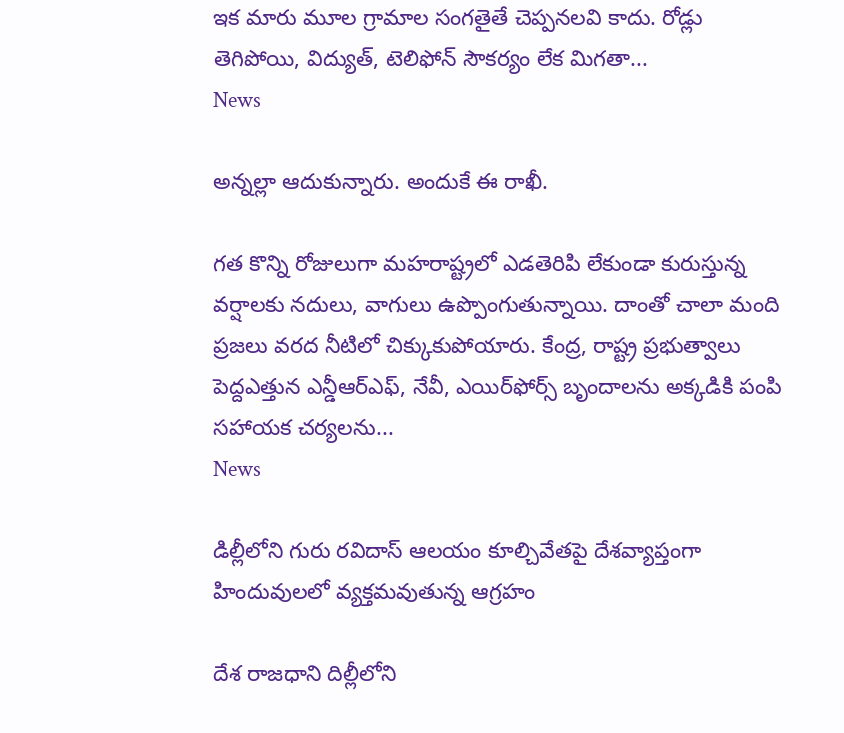ఇక మారు మూల గ్రామాల సంగతైతే చెప్పనలవి కాదు. రోడ్లు తెగిపోయి, విద్యుత్, టెలిఫోన్ సౌకర్యం లేక మిగతా...
News

అన్నల్లా ఆదుకున్నారు. అందుకే ఈ రాఖీ.

గత కొన్ని రోజులుగా మహరాష్ట్రలో ఎడతెరిపి లేకుండా కురుస్తున్న వర్షాలకు నదులు, వాగులు ఉప్పొంగుతున్నాయి. దాంతో చాలా మంది ప్రజలు వరద నీటిలో చిక్కుకుపోయారు. కేంద్ర, రాష్ట్ర ప్రభుత్వాలు పెద్దఎత్తున ఎన్డీఆర్‌ఎఫ్‌, నేవీ, ఎయిర్‌ఫోర్స్‌ బృందాలను అక్కడికి పంపి సహాయక చర్యలను...
News

డిల్లీలోని గురు రవిదాస్ ఆలయం కూల్చివేతపై దేశవ్యాప్తంగా హిందువులలో వ్యక్తమవుతున్న ఆగ్రహం

దేశ రాజధాని దిల్లీలోని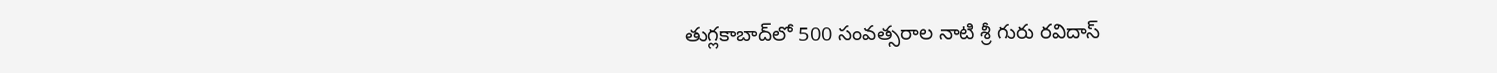తుగ్లకాబాద్‌లో 500 సంవత్సరాల నాటి శ్రీ గురు రవిదాస్‌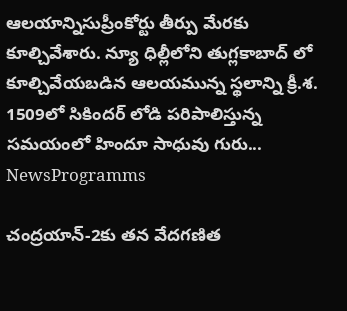ఆలయాన్నిసుప్రీంకోర్టు తీర్పు మేరకు కూల్చివేశారు. న్యూ ధిల్లీలోని తుగ్లకాబాద్ లో కూల్చివేయబడిన ఆలయమున్న స్థలాన్ని క్రీ.శ. 1509లో సికిందర్ లోడి పరిపాలిస్తున్న సమయంలో హిందూ సాధువు గురు...
NewsProgramms

చంద్రయాన్-2కు తన వేదగణిత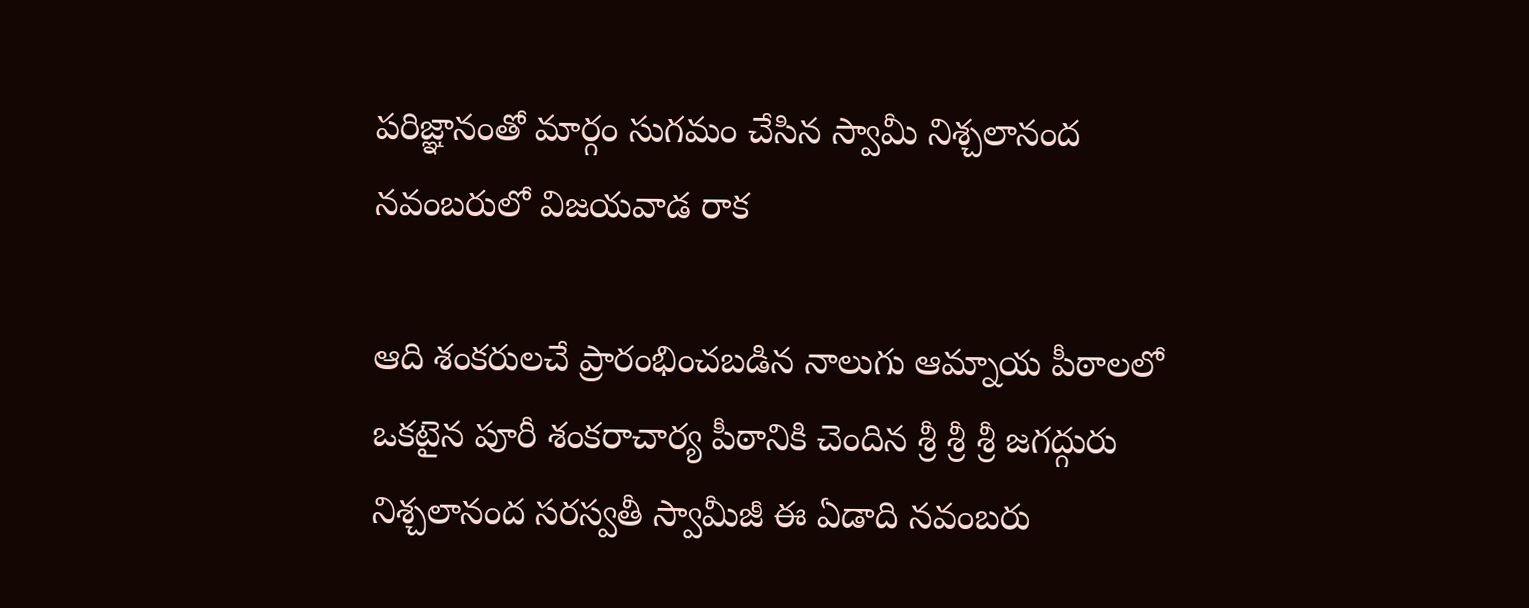పరిజ్ఞానంతో మార్గం సుగమం చేసిన స్వామీ నిశ్చలానంద నవంబరులో విజయవాడ రాక

ఆది శంకరులచే ప్రారంభించబడిన నాలుగు ఆమ్నాయ పీఠాలలో ఒకటైన పూరీ శంకరాచార్య పీఠానికి చెందిన శ్రీ శ్రీ శ్రీ జగద్గురు నిశ్చలానంద సరస్వతీ స్వామీజీ ఈ ఏడాది నవంబరు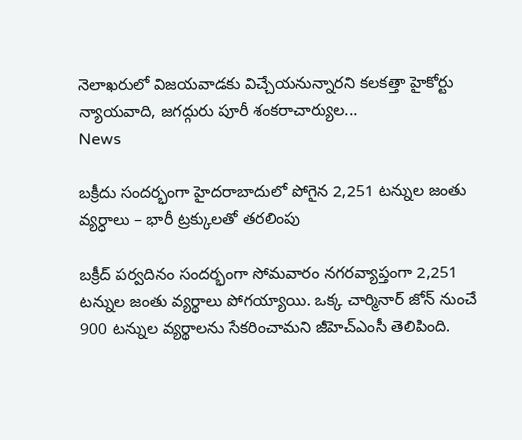నెలాఖరులో విజయవాడకు విచ్చేయనున్నారని కలకత్తా హైకోర్టు న్యాయవాది, జగద్గురు పూరీ శంకరాచార్యుల...
News

బక్రీదు సందర్భంగా హైదరాబాదులో పోగైన 2,251 టన్నుల జంతు వ్యర్ధాలు – భారీ ట్రక్కులతో తరలింపు

బక్రీద్‌ పర్వదినం సందర్భంగా సోమవారం నగరవ్యాప్తంగా 2,251 టన్నుల జంతు వ్యర్థాలు పోగయ్యాయి. ఒక్క చార్మినార్‌ జోన్‌ నుంచే 900 టన్నుల వ్యర్థాలను సేకరించామని జీహెచ్‌ఎంసీ తెలిపింది.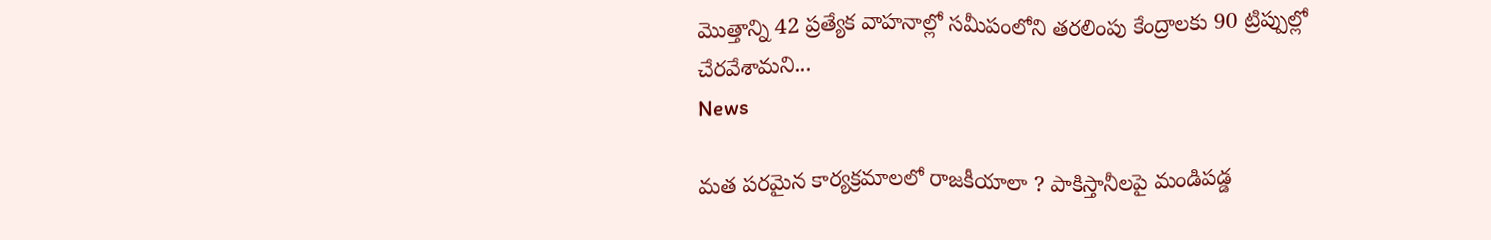మొత్తాన్ని 42 ప్రత్యేక వాహనాల్లో సమీపంలోని తరలింపు కేంద్రాలకు 90 ట్రిప్పుల్లో చేరవేశామని...
News

మత పరమైన కార్యక్రమాలలో రాజకీయాలా ? పాకిస్తానీలపై మండిపడ్డ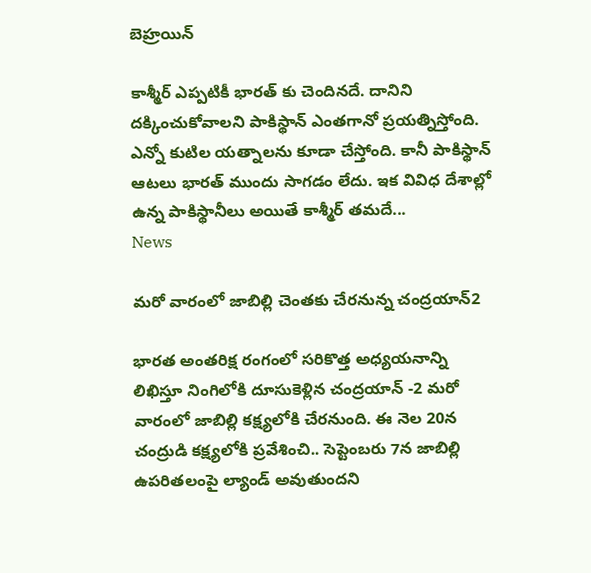బెహ్రయిన్

కాశ్మీర్ ఎప్పటికీ భారత్ కు చెందినదే. దానిని దక్కించుకోవాలని పాకిస్థాన్ ఎంతగానో ప్రయత్నిస్తోంది. ఎన్నో కుటిల యత్నాలను కూడా చేస్తోంది. కానీ పాకిస్థాన్ ఆటలు భారత్ ముందు సాగడం లేదు. ఇక వివిధ దేశాల్లో ఉన్న పాకిస్థానీలు అయితే కాశ్మీర్ తమదే...
News

మరో వారంలో జాబిల్లి చెంతకు చేరనున్న చంద్రయాన్‌2

భారత అంతరిక్ష రంగంలో సరికొత్త అధ్యయనాన్ని లిఖిస్తూ నింగిలోకి దూసుకెళ్లిన చంద్రయాన్‌ -2 మరో వారంలో జాబిల్లి కక్ష్యలోకి చేరనుంది. ఈ నెల 20న చంద్రుడి కక్ష్యలోకి ప్రవేశించి.. సెప్టెంబరు 7న జాబిల్లి ఉపరితలంపై ల్యాండ్‌ అవుతుందని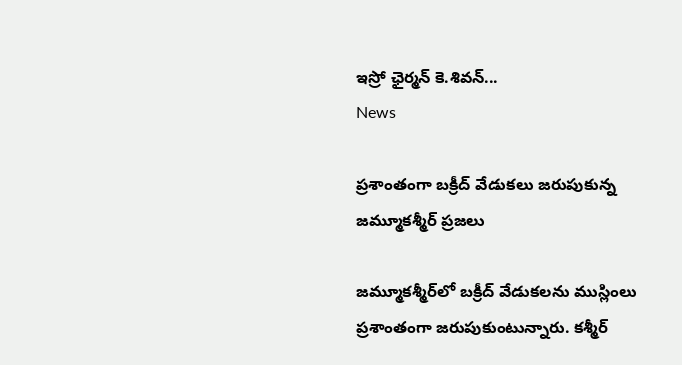ఇస్రో ఛైర్మన్‌ కె.శివన్‌...
News

ప్రశాంతంగా బ‌క్రీద్ వేడుక‌లు జరుపుకున్న జ‌మ్మూక‌శ్మీర్‌ ప్రజలు

జ‌మ్మూక‌శ్మీర్‌లో బ‌క్రీద్ వేడుక‌లను ముస్లింలు ప్ర‌శాంతంగా జ‌రుపుకుంటున్నారు. క‌శ్మీర్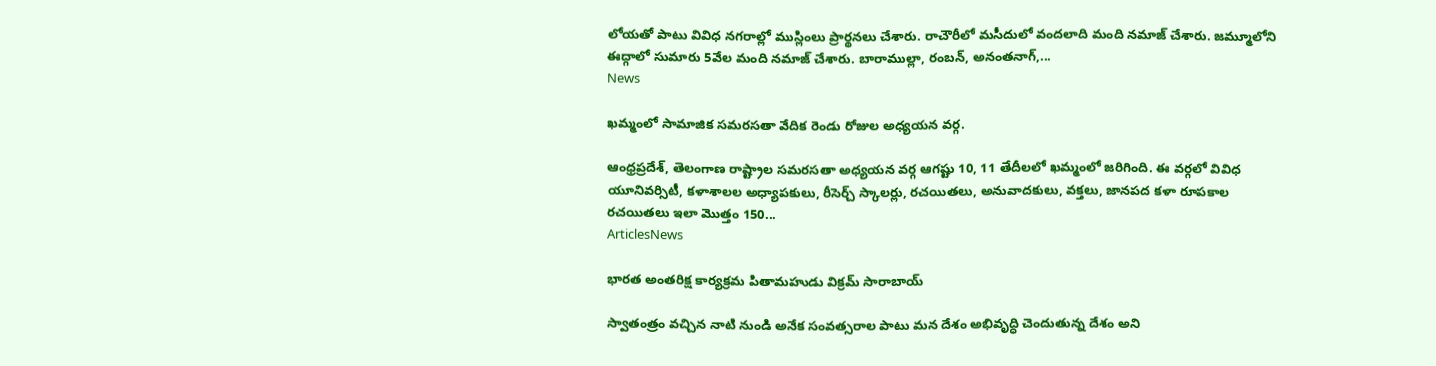లోయ‌తో పాటు వివిధ న‌గ‌రాల్లో ముస్లింలు ప్రార్థ‌న‌లు చేశారు. రాచౌరీలో మ‌సీదులో వంద‌లాది మంది న‌మాజ్ చేశారు. జ‌మ్మూలోని ఈద్గాలో సుమారు 5వేల మంది న‌మాజ్ చేశారు. బారాముల్లా, రంబన్, అనంతనాగ్,...
News

ఖమ్మంలో సామాజిక సమరసతా వేదిక రెండు రోజుల అధ్యయన వర్గ.

ఆంధ్రప్రదేశ్, తెలంగాణ రాష్ట్రాల సమరసతా అధ్యయన వర్గ ఆగష్టు 10, 11 తేదీలలో ఖమ్మంలో జరిగింది. ఈ వర్గలో వివిధ యూనివర్సిటీ, కళాశాలల అధ్యాపకులు, రీసెర్చ్ స్కాలర్లు, రచయితలు, అనువాదకులు, వక్తలు, జానపద కళా రూపకాల రచయితలు ఇలా మొత్తం 150...
ArticlesNews

భారత అంతరిక్ష కార్యక్రమ పితామహుడు విక్రమ్ సారాబాయ్

స్వాతంత్రం వచ్చిన నాటి నుండి అనేక సంవత్సరాల పాటు మన దేశం అభివృద్ధి చెందుతున్న దేశం అని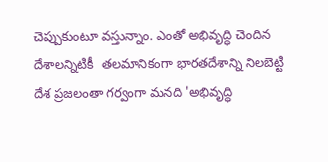చెప్పుకుంటూ వస్తున్నాం. ఎంతో అభివృద్ధి చెందిన దేశాలన్నిటికీ  తలమానికంగా భారతదేశాన్ని నిలబెట్టి దేశ ప్రజలంతా గర్వంగా మనది 'అభివృద్ధి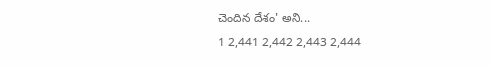చెందిన దేశం' అని...
1 2,441 2,442 2,443 2,444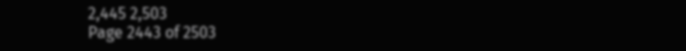2,445 2,503
Page 2443 of 2503